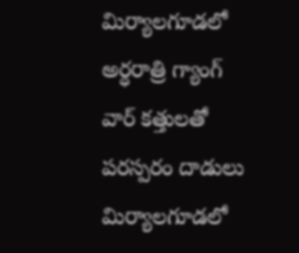మిర్యాలగూడలో అర్ధరాత్రి గ్యాంగ్ వార్ కత్తులతో పరస్పరం దాడులు
మిర్యాలగూడలో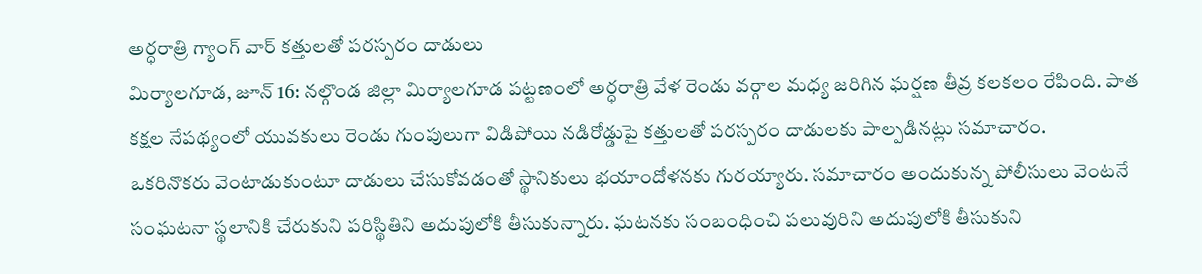అర్ధరాత్రి గ్యాంగ్ వార్ కత్తులతో పరస్పరం దాడులు
మిర్యాలగూడ, జూన్ 16: నల్గొండ జిల్లా మిర్యాలగూడ పట్టణంలో అర్ధరాత్రి వేళ రెండు వర్గాల మధ్య జరిగిన ఘర్షణ తీవ్ర కలకలం రేపింది. పాత కక్షల నేపథ్యంలో యువకులు రెండు గుంపులుగా విడిపోయి నడిరోడ్డుపై కత్తులతో పరస్పరం దాడులకు పాల్పడినట్లు సమాచారం.
ఒకరినొకరు వెంటాడుకుంటూ దాడులు చేసుకోవడంతో స్థానికులు భయాందోళనకు గురయ్యారు. సమాచారం అందుకున్న పోలీసులు వెంటనే సంఘటనా స్థలానికి చేరుకుని పరిస్థితిని అదుపులోకి తీసుకున్నారు. ఘటనకు సంబంధించి పలువురిని అదుపులోకి తీసుకుని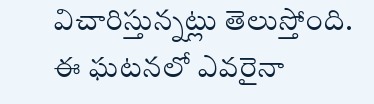విచారిస్తున్నట్లు తెలుస్తోంది.
ఈ ఘటనలో ఎవరైనా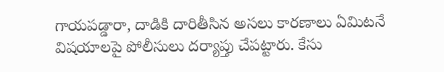గాయపడ్డారా, దాడికి దారితీసిన అసలు కారణాలు ఏమిటనే విషయాలపై పోలీసులు దర్యాప్తు చేపట్టారు. కేసు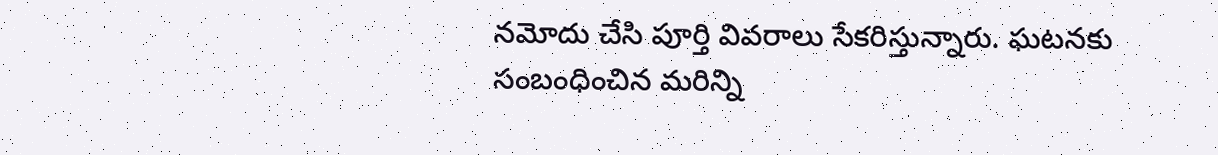నమోదు చేసి పూర్తి వివరాలు సేకరిస్తున్నారు. ఘటనకు సంబంధించిన మరిన్ని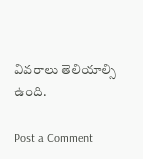వివరాలు తెలియాల్సి ఉంది.

Post a Comment